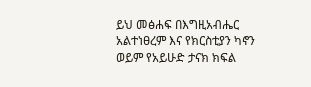ይህ መፅሐፍ በእግዚአብሔር አልተነፀረም እና የክርስቲያን ካኖን ወይም የአይሁድ ታናክ ክፍል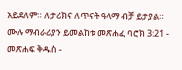አይደለም። ለታሪክና ለጥናት ዓላማ ብቻ ይታያል። ሙሉ ማብራሪያን ይመልከቱ መጽሐፈ ባሮክ 3:21 - መጽሐፍ ቅዱስ -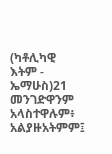(ካቶሊካዊ እትም - ኤማሁስ)21 መንገድዋንም አላስተዋሉም፥ አልያዙአትምም፤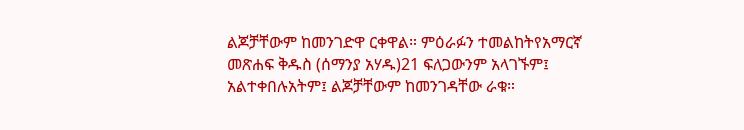ልጆቻቸውም ከመንገድዋ ርቀዋል። ምዕራፉን ተመልከትየአማርኛ መጽሐፍ ቅዱስ (ሰማንያ አሃዱ)21 ፍለጋውንም አላገኙም፤ አልተቀበሉአትም፤ ልጆቻቸውም ከመንገዳቸው ራቁ።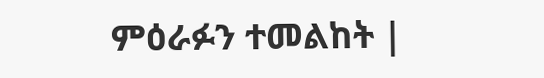ምዕራፉን ተመልከት |